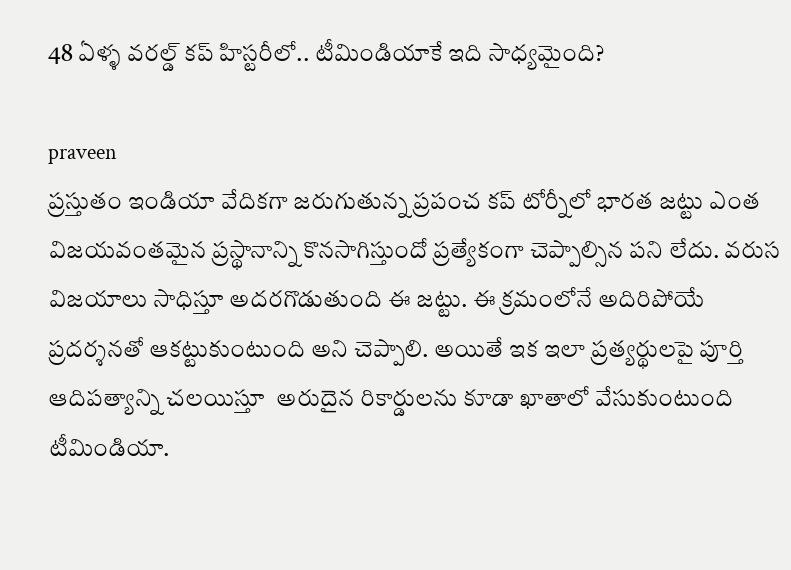48 ఏళ్ళ వరల్డ్ కప్ హిస్టరీలో.. టీమిండియాకే ఇది సాధ్యమైంది?

praveen
ప్రస్తుతం ఇండియా వేదికగా జరుగుతున్న ప్రపంచ కప్ టోర్నీలో భారత జట్టు ఎంత విజయవంతమైన ప్రస్థానాన్ని కొనసాగిస్తుందో ప్రత్యేకంగా చెప్పాల్సిన పని లేదు. వరుస విజయాలు సాధిస్తూ అదరగొడుతుంది ఈ జట్టు. ఈ క్రమంలోనే అదిరిపోయే ప్రదర్శనతో ఆకట్టుకుంటుంది అని చెప్పాలి. అయితే ఇక ఇలా ప్రత్యర్థులపై పూర్తి ఆదిపత్యాన్ని చలయిస్తూ  అరుదైన రికార్డులను కూడా ఖాతాలో వేసుకుంటుంది టీమిండియా.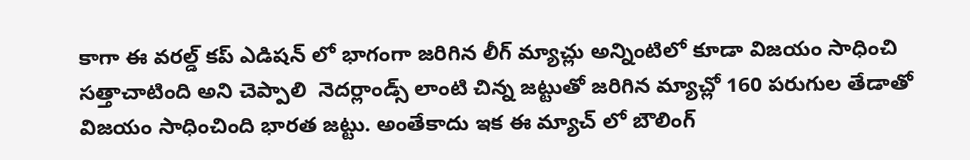కాగా ఈ వరల్డ్ కప్ ఎడిషన్ లో భాగంగా జరిగిన లీగ్ మ్యాచ్లు అన్నింటిలో కూడా విజయం సాధించి సత్తాచాటింది అని చెప్పాలి  నెదర్లాండ్స్ లాంటి చిన్న జట్టుతో జరిగిన మ్యాచ్లో 160 పరుగుల తేడాతో విజయం సాధించింది భారత జట్టు. అంతేకాదు ఇక ఈ మ్యాచ్ లో బౌలింగ్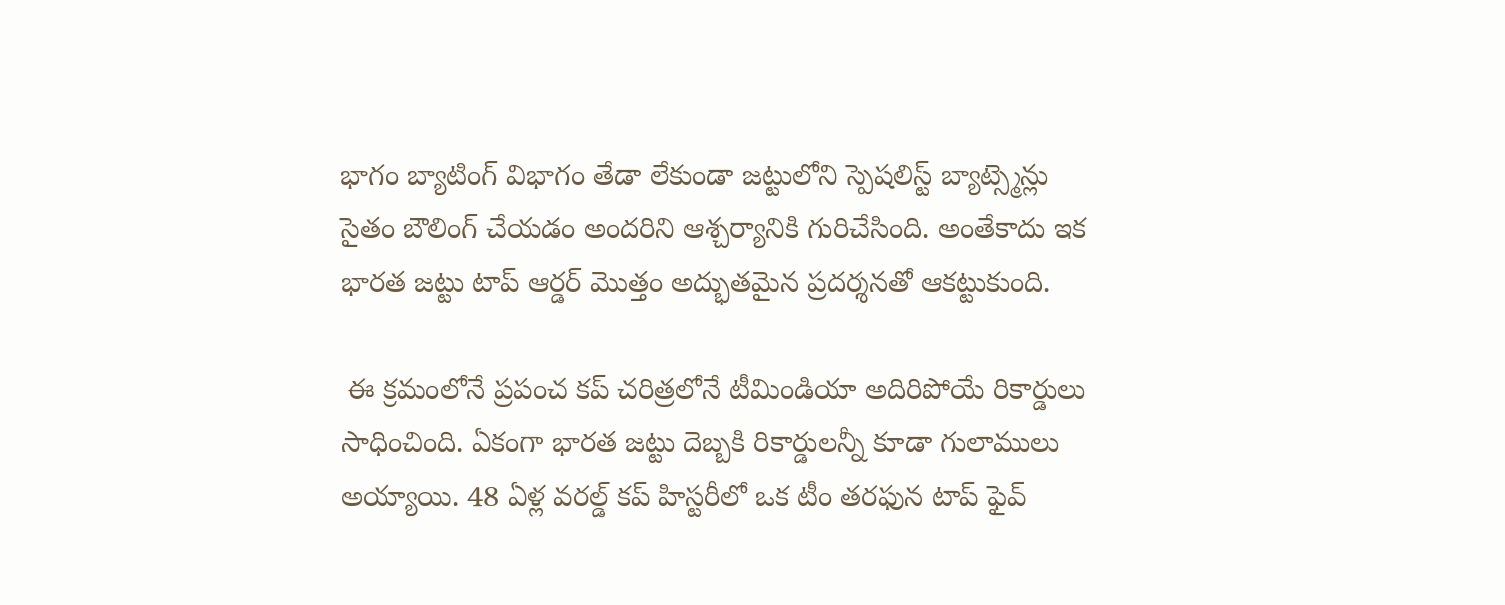భాగం బ్యాటింగ్ విభాగం తేడా లేకుండా జట్టులోని స్పెషలిస్ట్ బ్యాట్స్మెన్లు సైతం బౌలింగ్ చేయడం అందరిని ఆశ్చర్యానికి గురిచేసింది. అంతేకాదు ఇక భారత జట్టు టాప్ ఆర్డర్ మొత్తం అద్భుతమైన ప్రదర్శనతో ఆకట్టుకుంది.

 ఈ క్రమంలోనే ప్రపంచ కప్ చరిత్రలోనే టీమిండియా అదిరిపోయే రికార్డులు సాధించింది. ఏకంగా భారత జట్టు దెబ్బకి రికార్డులన్నీ కూడా గులాములు అయ్యాయి. 48 ఏళ్ల వరల్డ్ కప్ హిస్టరీలో ఒక టీం తరఫున టాప్ ఫైవ్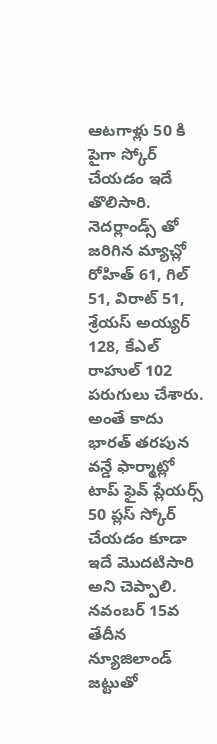ఆటగాళ్లు 50 కి పైగా స్కోర్ చేయడం ఇదే తొలిసారి. నెదర్లాండ్స్ తో జరిగిన మ్యాచ్లో రోహిత్ 61, గిల్ 51, విరాట్ 51, శ్రేయస్ అయ్యర్ 128, కేఎల్ రాహుల్ 102 పరుగులు చేశారు. అంతే కాదు భారత్ తరపున వన్డే ఫార్మాట్లో టాప్ ఫైవ్ ప్లేయర్స్ 50 ప్లస్ స్కోర్ చేయడం కూడా ఇదే మొదటిసారి అని చెప్పాలి. నవంబర్ 15వ తేదీన న్యూజిలాండ్ జట్టుతో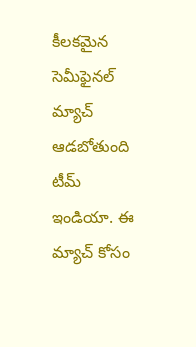కీలకమైన సెమీఫైనల్ మ్యాచ్ ఆడబోతుంది టీమ్ ఇండియా. ఈ మ్యాచ్ కోసం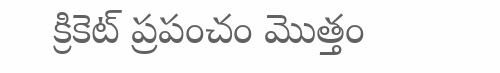క్రికెట్ ప్రపంచం మొత్తం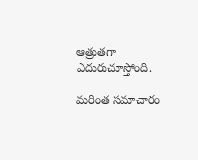ఆత్రుతగా ఎదురుచూస్తోంది.

మరింత సమాచారం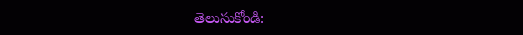తెలుసుకోండి: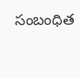సంబంధిత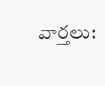వార్తలు: